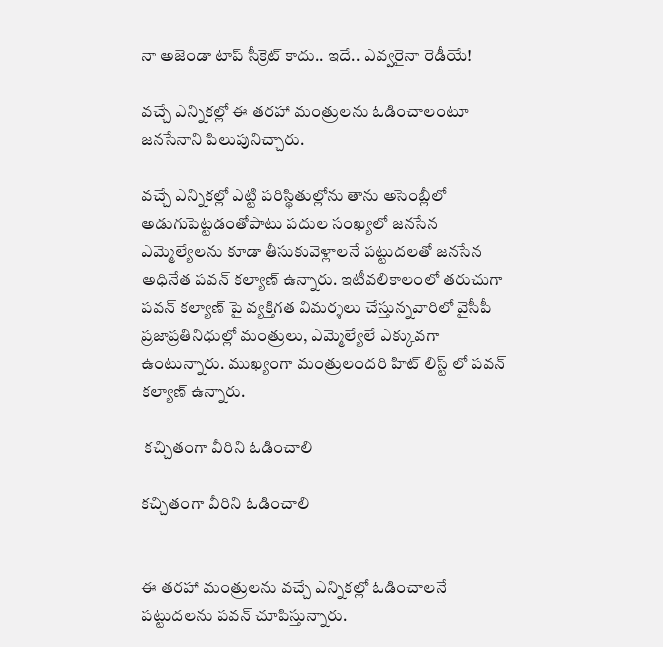నా అజెండా టాప్ సీక్రెట్ కాదు.. ఇదే.. ఎవ్వరైనా రెడీయే!

వచ్చే ఎన్నికల్లో ఈ తరహా మంత్రులను ఓడించాలంటూ జనసేనాని పిలుపునిచ్చారు.

వచ్చే ఎన్నికల్లో ఎట్టి పరిస్థితుల్లోను తాను అసెంబ్లీలో అడుగుపెట్టడంతోపాటు పదుల సంఖ్యలో జనసేన ఎమ్మెల్యేలను కూడా తీసుకువెళ్లాలనే పట్టుదలతో జనసేన అధినేత పవన్ కల్యాణ్ ఉన్నారు. ఇటీవలికాలంలో తరుచుగా పవన్ కల్యాణ్ పై వ్యక్తిగత విమర్శలు చేస్తున్నవారిలో వైసీపీ ప్రజాప్రతినిధుల్లో మంత్రులు, ఎమ్మెల్యేలే ఎక్కువగా ఉంటున్నారు. ముఖ్యంగా మంత్రులందరి హిట్ లిస్ట్ లో పవన్ కల్యాణ్ ఉన్నారు.

 కచ్చితంగా వీరిని ఓడించాలి

కచ్చితంగా వీరిని ఓడించాలి


ఈ తరహా మంత్రులను వచ్చే ఎన్నికల్లో ఓడించాలనే పట్టుదలను పవన్ చూపిస్తున్నారు.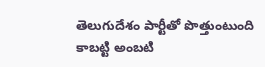తెలుగుదేశం పార్టీతో పొత్తుంటుంది కాబట్టి అంబటి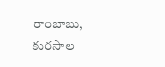రాంబాబు, కురసాల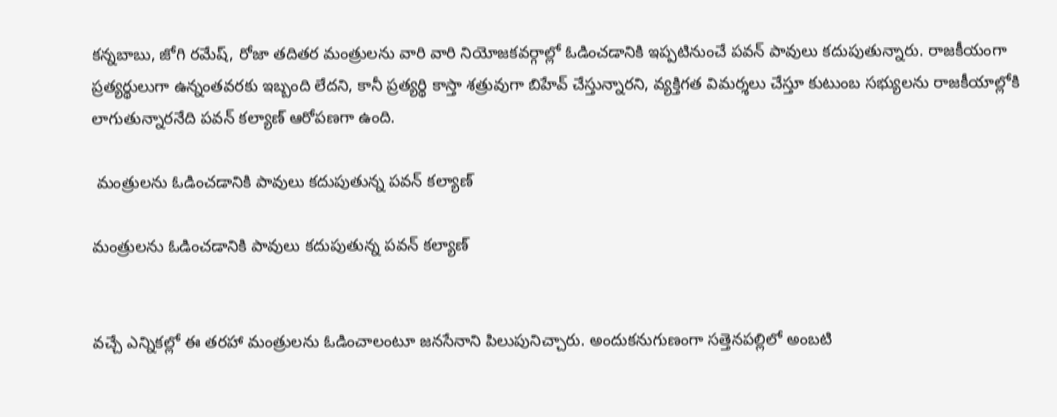కన్నబాబు, జోగి రమేష్, రోజా తదితర మంత్రులను వారి వారి నియోజకవర్గాల్లో ఓడించడానికి ఇప్పటినుంచే పవన్ పావులు కదుపుతున్నారు. రాజకీయంగా ప్రత్యర్థులుగా ఉన్నంతవరకు ఇబ్బంది లేదని, కానీ ప్రత్యర్థి కాస్తా శత్రువుగా బిహేవ్ చేస్తున్నారని, వ్యక్తిగత విమర్శలు చేస్తూ కుటుంబ సభ్యులను రాజకీయాల్లోకి లాగుతున్నారనేది పవన్ కల్యాణ్ ఆరోపణగా ఉంది.

 మంత్రులను ఓడించడానికి పావులు కదుపుతున్న పవన్ కల్యాణ్

మంత్రులను ఓడించడానికి పావులు కదుపుతున్న పవన్ కల్యాణ్


వచ్చే ఎన్నికల్లో ఈ తరహా మంత్రులను ఓడించాలంటూ జనసేనాని పిలుపునిచ్చారు. అందుకనుగుణంగా సత్తెనపల్లిలో అంబటి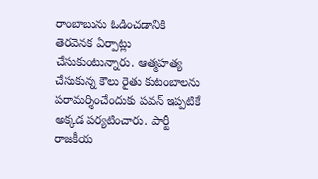రాంబాబును ఓడించడానికి తెరవెనక ఏర్పాట్లు చేసుకుంటున్నారు. ఆత్మహత్య చేసుకున్న కౌలు రైతు కుటంబాలను పరామర్శించేందుకు పవన్ ఇప్పటికే అక్కడ పర్యటించారు. పార్టీ రాజకీయ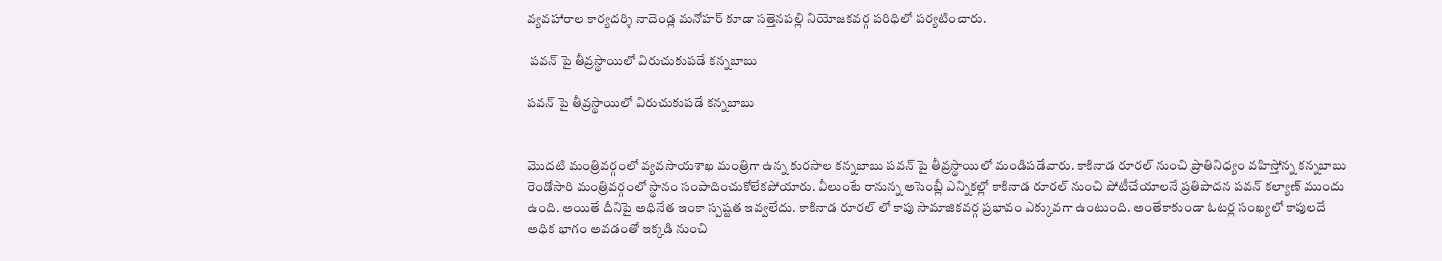వ్యవహారాల కార్యదర్శి నాదెండ్ల మనోహర్ కూడా సత్తెనపల్లి నియోజకవర్గ పరిధిలో పర్యటించారు.

 పవన్ పై తీవ్రస్థాయిలో విరుచుకుపడే కన్నబాబు

పవన్ పై తీవ్రస్థాయిలో విరుచుకుపడే కన్నబాబు


మొదటి మంత్రివర్గంలో వ్యవసాయశాఖ మంత్రిగా ఉన్న కురసాల కన్నబాబు పవన్ పై తీవ్రస్థాయిలో మండిపడేవారు. కాకినాడ రూరల్ నుంచి ప్రాతినిధ్యం వహిస్తోన్న కన్నబాబు రెండోసారి మంత్రివర్గంలో స్థానం సంపాదించుకోలేకపోయారు. వీలుంటే రానున్న అసెంబ్లీ ఎన్నికల్లో కాకినాడ రూరల్ నుంచి పోటీచేయాలనే ప్రతిపాదన పవన్ కల్యాణ్ ముందు ఉంది. అయితే దీనిపై అధినేత ఇంకా స్పష్టత ఇవ్వలేదు. కాకినాడ రూరల్ లో కాపు సామాజికవర్గ ప్రభావం ఎక్కువగా ఉంటుంది. అంతేకాకుండా ఓటర్ల సంఖ్యలో కాపులదే అధిక భాగం అవడంతో ఇక్కడి నుంచి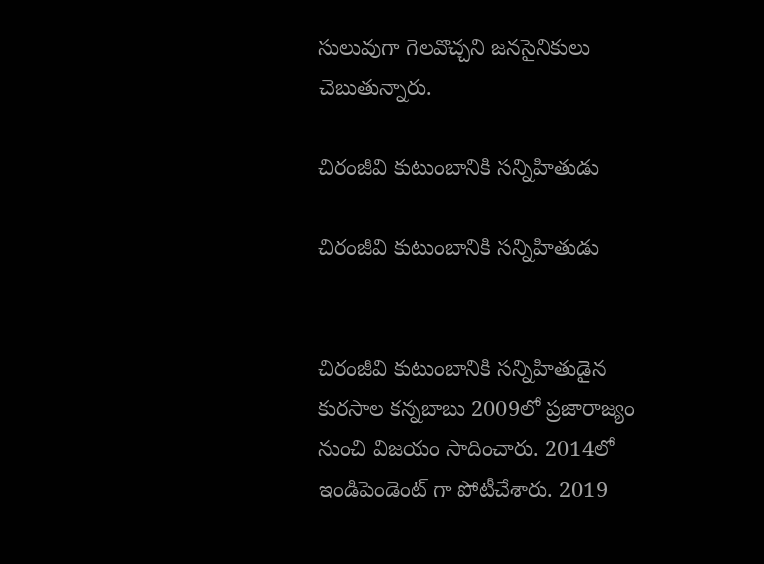సులువుగా గెలవొచ్చని జనసైనికులు చెబుతున్నారు.

చిరంజీవి కుటుంబానికి సన్నిహితుడు

చిరంజీవి కుటుంబానికి సన్నిహితుడు


చిరంజీవి కుటుంబానికి సన్నిహితుడైన కురసాల కన్నబాబు 2009లో ప్రజారాజ్యం నుంచి విజయం సాదించారు. 2014లో ఇండిపెండెంట్ గా పోటీచేశారు. 2019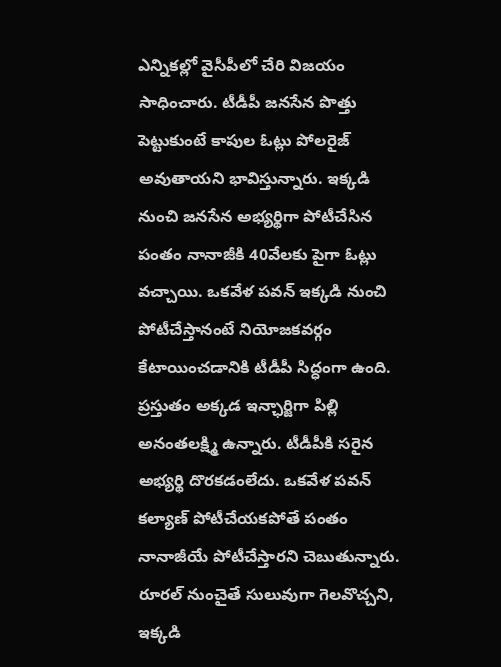ఎన్నికల్లో వైసీపీలో చేరి విజయం సాధించారు. టీడీపీ జనసేన పొత్తు పెట్టుకుంటే కాపుల ఓట్లు పోలరైజ్ అవుతాయని భావిస్తున్నారు. ఇక్కడి నుంచి జనసేన అభ్యర్థిగా పోటీచేసిన పంతం నానాజీకి 40వేలకు పైగా ఓట్లు వచ్చాయి. ఒకవేళ పవన్ ఇక్కడి నుంచి పోటీచేస్తానంటే నియోజకవర్గం కేటాయించడానికి టీడీపీ సిద్ధంగా ఉంది. ప్రస్తుతం అక్కడ ఇన్ఛార్జిగా పిల్లి అనంతలక్ష్మి ఉన్నారు. టీడీపీకి సరైన అభ్యర్థి దొరకడంలేదు. ఒకవేళ పవన్ కల్యాణ్ పోటీచేయకపోతే పంతం నానాజీయే పోటీచేస్తారని చెబుతున్నారు. రూరల్ నుంచైతే సులువుగా గెలవొచ్చని, ఇక్కడి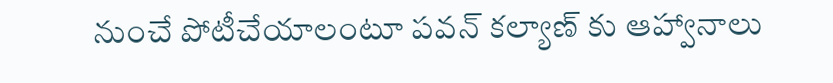నుంచే పోటీచేయాలంటూ పవన్ కల్యాణ్ కు ఆహ్వానాలు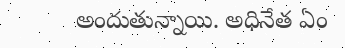అందుతున్నాయి. అధినేత ఏం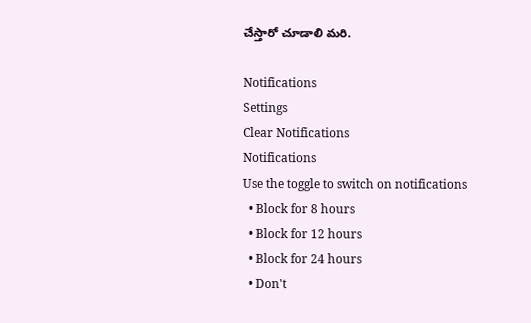చేస్తారో చూడాలి మరి.

Notifications
Settings
Clear Notifications
Notifications
Use the toggle to switch on notifications
  • Block for 8 hours
  • Block for 12 hours
  • Block for 24 hours
  • Don't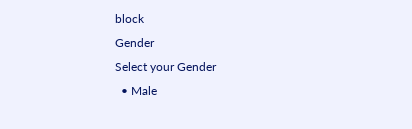block
Gender
Select your Gender
  • Male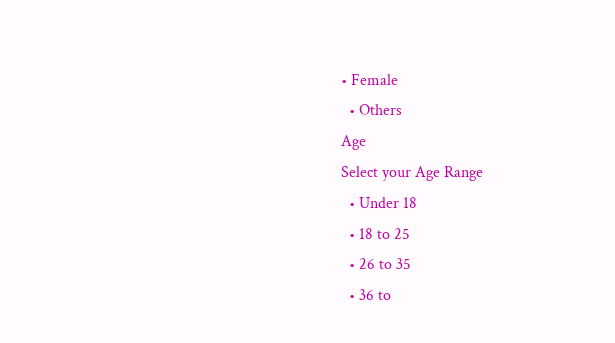• Female
  • Others
Age
Select your Age Range
  • Under 18
  • 18 to 25
  • 26 to 35
  • 36 to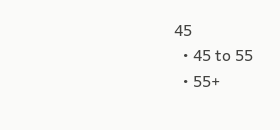45
  • 45 to 55
  • 55+